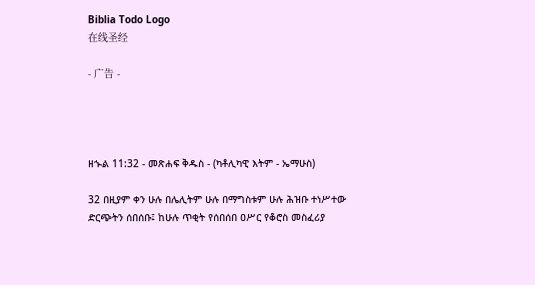Biblia Todo Logo
在线圣经

- 广告 -




ዘኍል 11:32 - መጽሐፍ ቅዱስ - (ካቶሊካዊ እትም - ኤማሁስ)

32 በዚያም ቀን ሁሉ በሌሊትም ሁሉ በማግስቱም ሁሉ ሕዝቡ ተነሥተው ድርጭትን ሰበሰቡ፤ ከሁሉ ጥቂት የሰበሰበ ዐሥር የቆሮስ መስፈሪያ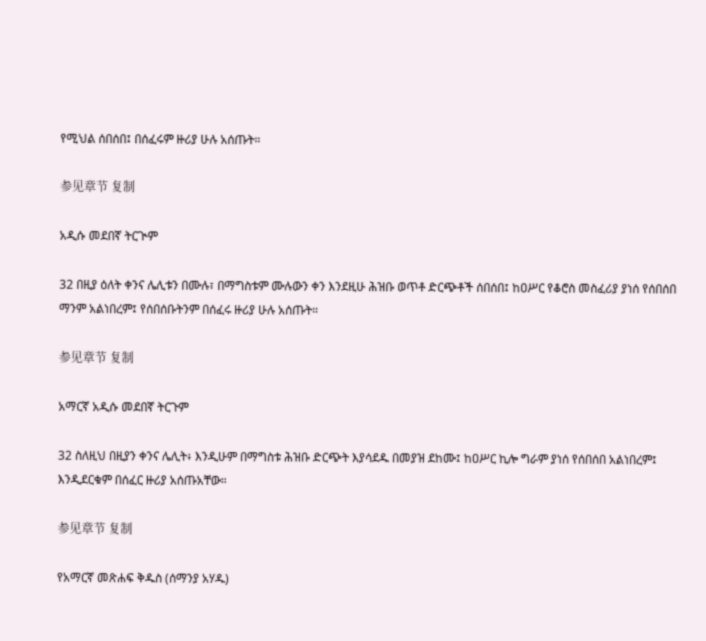የሚህል ሰበሰበ፤ በሰፈሩም ዙሪያ ሁሉ አሰጡት።

参见章节 复制

አዲሱ መደበኛ ትርጒም

32 በዚያ ዕለት ቀንና ሌሊቱን በሙሉ፣ በማግስቱም ሙሉውን ቀን እንደዚሁ ሕዝቡ ወጥቶ ድርጭቶች ሰበሰበ፤ ከዐሥር የቆሮስ መስፈሪያ ያነሰ የሰበሰበ ማንም አልነበረም፤ የሰበሰቡትንም በሰፈሩ ዙሪያ ሁሉ አሰጡት።

参见章节 复制

አማርኛ አዲሱ መደበኛ ትርጉም

32 ስለዚህ በዚያን ቀንና ሌሊት፥ እንዲሁም በማግስቱ ሕዝቡ ድርጭት እያሳደዱ በመያዝ ደከሙ፤ ከዐሥር ኪሎ ግራም ያነሰ የሰበሰበ አልነበረም፤ እንዲደርቁም በሰፈር ዙሪያ አሰጡአቸው።

参见章节 复制

የአማርኛ መጽሐፍ ቅዱስ (ሰማንያ አሃዱ)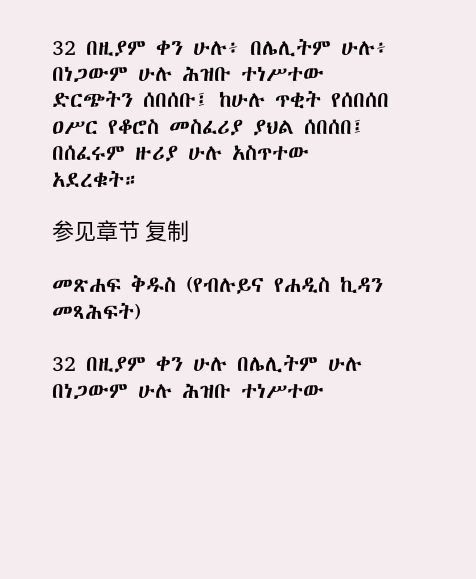32 በዚያም ቀን ሁሉ፥ በሌሊትም ሁሉ፥ በነጋውም ሁሉ ሕዝቡ ተነሥተው ድርጭትን ሰበሰቡ፤ ከሁሉ ጥቂት የሰበሰበ ዐሥር የቆሮስ መስፈሪያ ያህል ሰበሰበ፤ በሰፈሩም ዙሪያ ሁሉ አስጥተው አደረቁት።

参见章节 复制

መጽሐፍ ቅዱስ (የብሉይና የሐዲስ ኪዳን መጻሕፍት)

32 በዚያም ቀን ሁሉ በሌሊትም ሁሉ በነጋውም ሁሉ ሕዝቡ ተነሥተው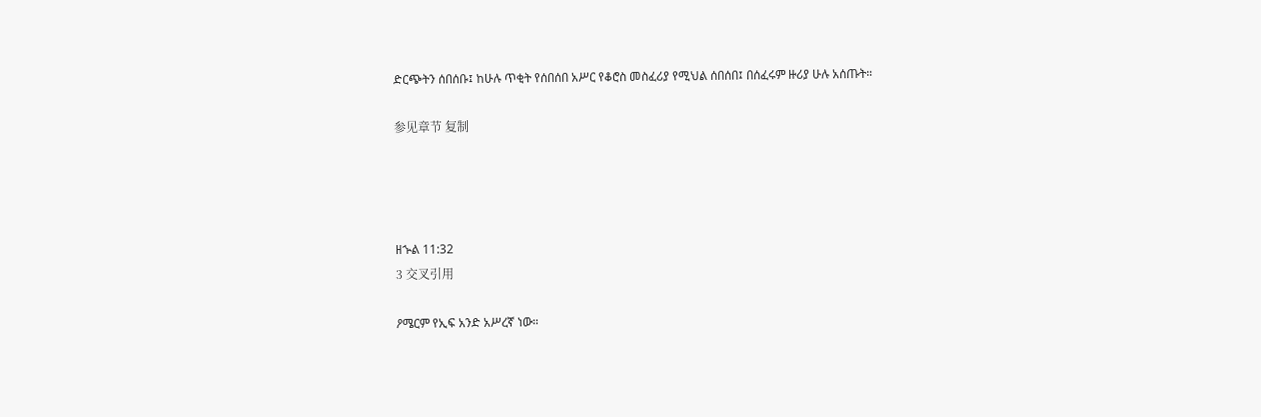ድርጭትን ሰበሰቡ፤ ከሁሉ ጥቂት የሰበሰበ አሥር የቆሮስ መስፈሪያ የሚህል ሰበሰበ፤ በሰፈሩም ዙሪያ ሁሉ አሰጡት።

参见章节 复制




ዘኍል 11:32
3 交叉引用

ዖሜርም የኢፍ አንድ አሥረኛ ነው።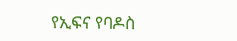የኢፍና የባዶስ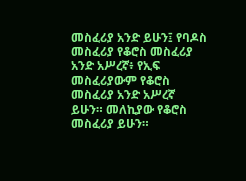መስፈሪያ አንድ ይሁን፤ የባዶስ መስፈሪያ የቆሮስ መስፈሪያ አንድ አሥረኛ፥ የኢፍ መስፈሪያውም የቆሮስ መስፈሪያ አንድ አሥረኛ ይሁን። መለኪያው የቆሮስ መስፈሪያ ይሁን።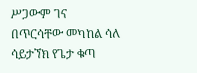ሥጋውም ገና በጥርሳቸው መካከል ሳለ ሳይታኘክ የጌታ ቁጣ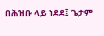በሕዝቡ ላይ ነደደ፤ ጌታም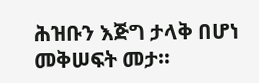ሕዝቡን እጅግ ታላቅ በሆነ መቅሠፍት መታ።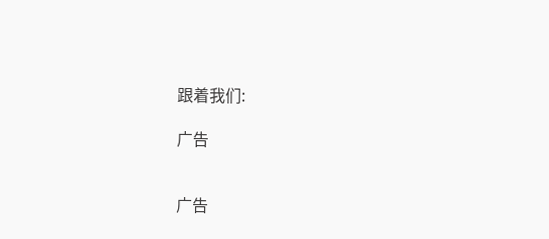跟着我们:

广告


广告